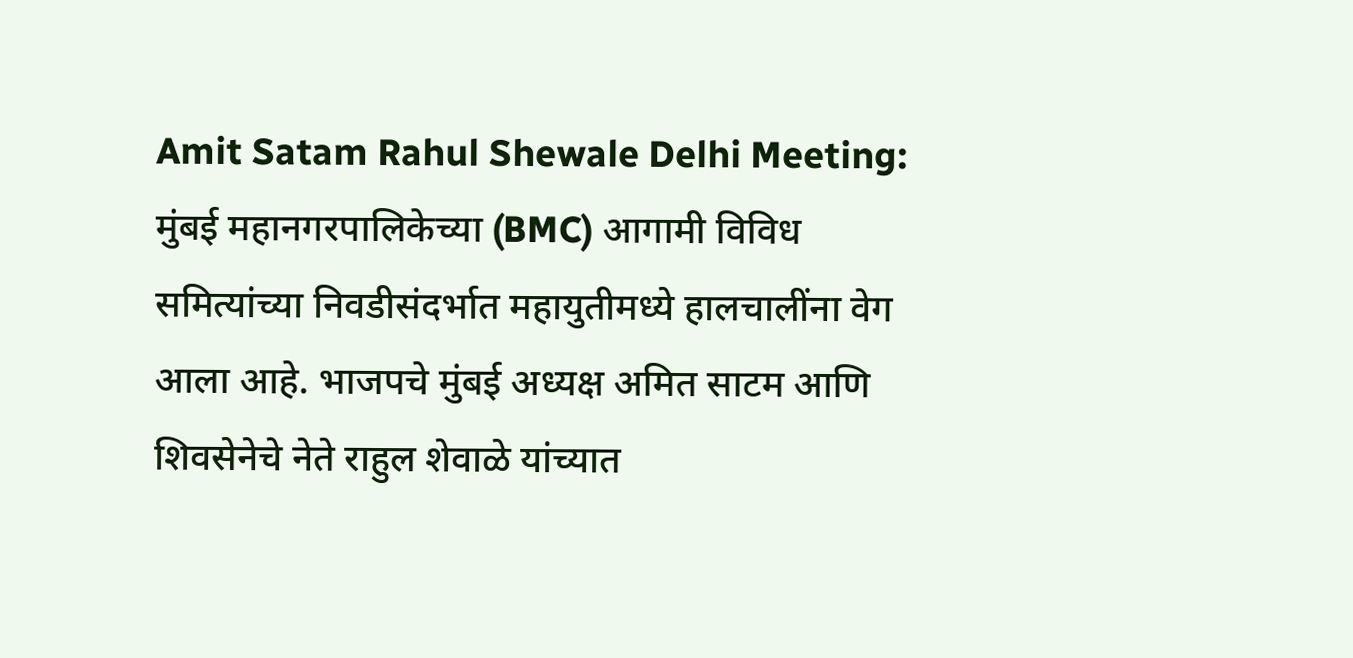Amit Satam Rahul Shewale Delhi Meeting: मुंबई महानगरपालिकेच्या (BMC) आगामी विविध समित्यांच्या निवडीसंदर्भात महायुतीमध्ये हालचालींना वेग आला आहे. भाजपचे मुंबई अध्यक्ष अमित साटम आणि शिवसेनेचे नेते राहुल शेवाळे यांच्यात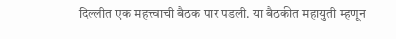दिल्लीत एक महत्त्वाची बैठक पार पडली. या बैठकीत महायुती म्हणून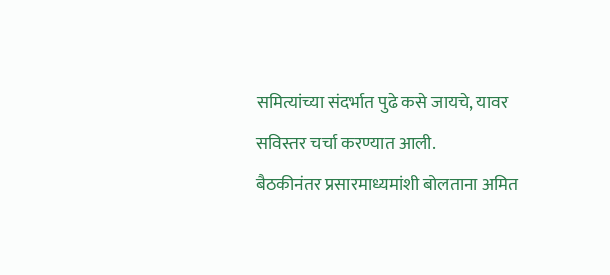समित्यांच्या संदर्भात पुढे कसे जायचे, यावर सविस्तर चर्चा करण्यात आली.
बैठकीनंतर प्रसारमाध्यमांशी बोलताना अमित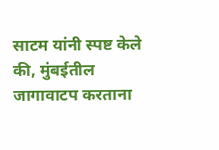साटम यांनी स्पष्ट केले की, मुंबईतील जागावाटप करताना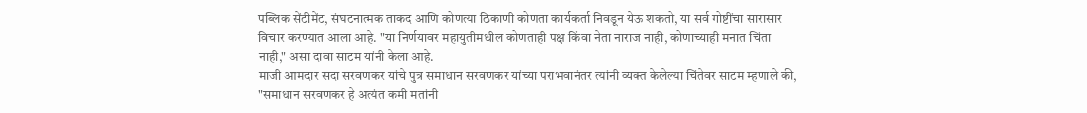पब्लिक सेंटीमेंट, संघटनात्मक ताकद आणि कोणत्या ठिकाणी कोणता कार्यकर्ता निवडून येऊ शकतो, या सर्व गोष्टींचा सारासार विचार करण्यात आला आहे. "या निर्णयावर महायुतीमधील कोणताही पक्ष किंवा नेता नाराज नाही, कोणाच्याही मनात चिंता नाही," असा दावा साटम यांनी केला आहे.
माजी आमदार सदा सरवणकर यांचे पुत्र समाधान सरवणकर यांच्या पराभवानंतर त्यांनी व्यक्त केलेल्या चिंतेवर साटम म्हणाले की, "समाधान सरवणकर हे अत्यंत कमी मतांनी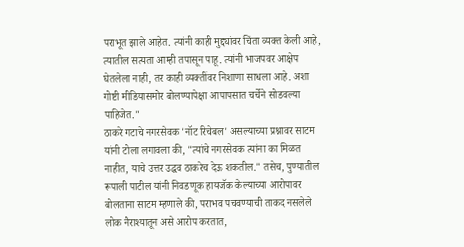पराभूत झाले आहेत. त्यांनी काही मुद्द्यांवर चिंता व्यक्त केली आहे, त्यातील सत्यता आम्ही तपासून पाहू. त्यांनी भाजपवर आक्षेप घेतलेला नाही, तर काही व्यक्तींवर निशाणा साधला आहे. अशा गोष्टी मीडियासमोर बोलण्यापेक्षा आपापसात चर्चेने सोडवल्या पाहिजेत."
ठाकरे गटाचे नगरसेवक 'नॉट रिचेबल' असल्याच्या प्रश्नावर साटम यांनी टोला लगावला की, "त्यांचे नगरसेवक त्यांना का मिळत नाहीत, याचे उत्तर उद्धव ठाकरेच देऊ शकतील." तसेच, पुण्यातील रूपाली पाटील यांनी निवडणूक हायजॅक केल्याच्या आरोपावर बोलताना साटम म्हणाले की, पराभव पचवण्याची ताकद नसलेले लोक नैराश्यातून असे आरोप करतात,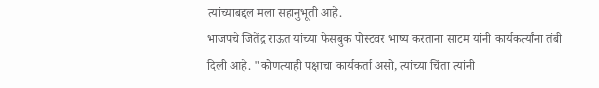त्यांच्याबद्दल मला सहानुभूती आहे.
भाजपचे जितेंद्र राऊत यांच्या फेसबुक पोस्टवर भाष्य करताना साटम यांनी कार्यकर्त्यांना तंबी दिली आहे. "कोणत्याही पक्षाचा कार्यकर्ता असो, त्यांच्या चिंता त्यांनी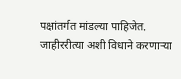पक्षांतर्गत मांडल्या पाहिजेत. जाहीररीत्या अशी विधाने करणाऱ्या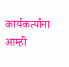कार्यकर्त्यांना आम्ही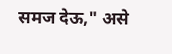समज देऊ," असे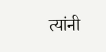त्यांनी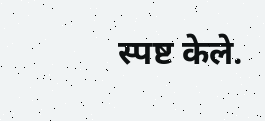स्पष्ट केले.